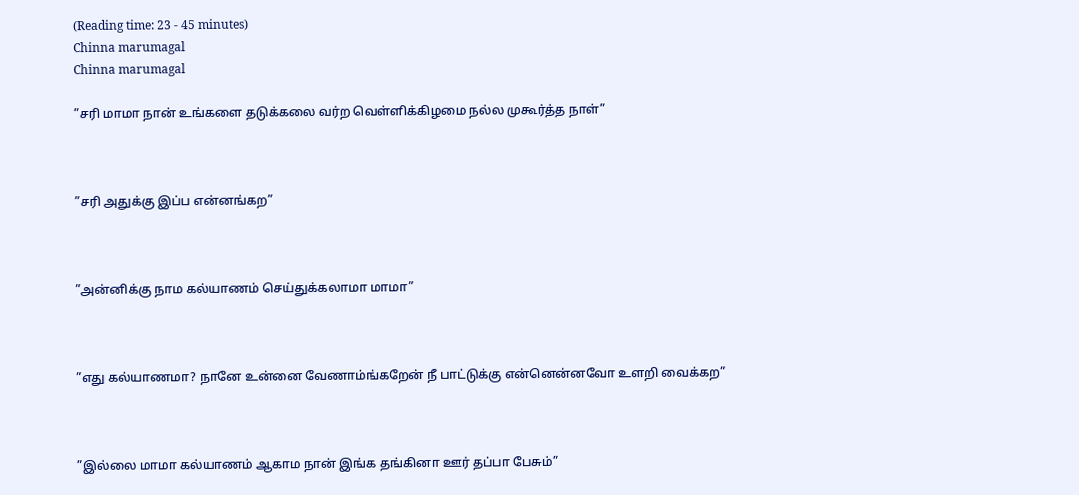(Reading time: 23 - 45 minutes)
Chinna marumagal
Chinna marumagal

”சரி மாமா நான் உங்களை தடுக்கலை வர்ற வெள்ளிக்கிழமை நல்ல முகூர்த்த நாள்”



”சரி அதுக்கு இப்ப என்னங்கற”



”அன்னிக்கு நாம கல்யாணம் செய்துக்கலாமா மாமா”



”எது கல்யாணமா? நானே உன்னை வேணாம்ங்கறேன் நீ பாட்டுக்கு என்னென்னவோ உளறி வைக்கற”



”இல்லை மாமா கல்யாணம் ஆகாம நான் இங்க தங்கினா ஊர் தப்பா பேசும்”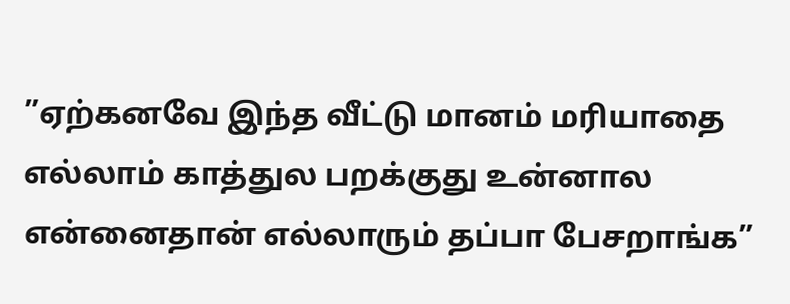”ஏற்கனவே இந்த வீட்டு மானம் மரியாதை எல்லாம் காத்துல பறக்குது உன்னால என்னைதான் எல்லாரும் தப்பா பேசறாங்க”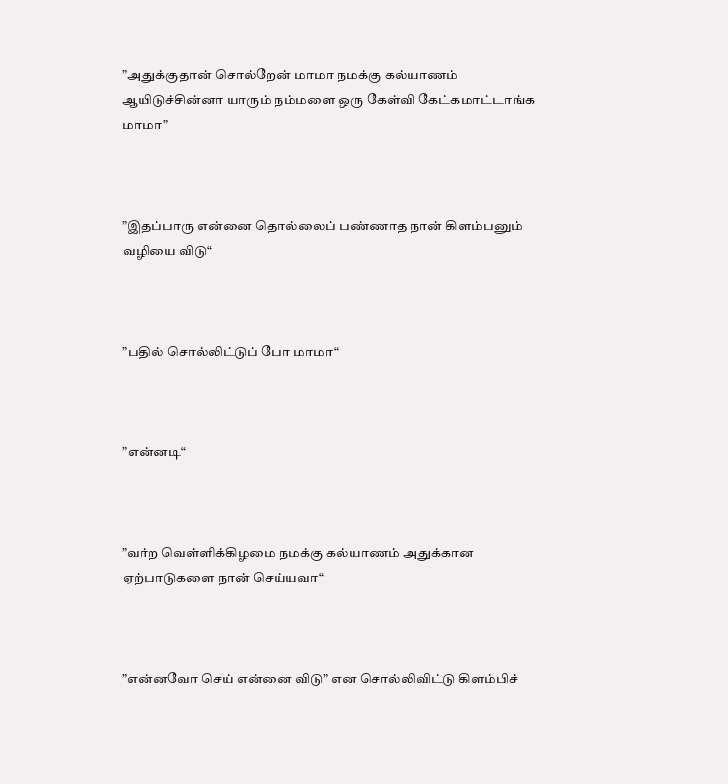”அதுக்குதான் சொல்றேன் மாமா நமக்கு கல்யாணம் ஆயிடுச்சின்னா யாரும் நம்மளை ஒரு கேள்வி கேட்கமாட்டாங்க மாமா”



”இதப்பாரு என்னை தொல்லைப் பண்ணாத நான் கிளம்பனும் வழியை விடு“



”பதில் சொல்லிட்டுப் போ மாமா“



”என்னடி“



”வர்ற வெள்ளிக்கிழமை நமக்கு கல்யாணம் அதுக்கான ஏற்பாடுகளை நான் செய்யவா“



”என்னவோ செய் என்னை விடு” என சொல்லிவிட்டு கிளம்பிச்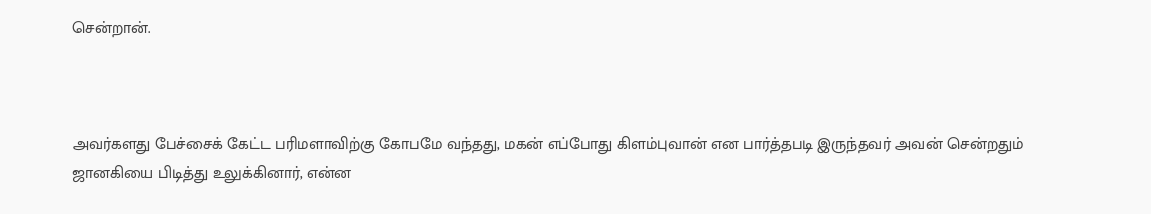சென்றான்.



அவர்களது பேச்சைக் கேட்ட பரிமளாவிற்கு கோபமே வந்தது, மகன் எப்போது கிளம்புவான் என பார்த்தபடி இருந்தவர் அவன் சென்றதும் ஜானகியை பிடித்து உலுக்கினார், என்ன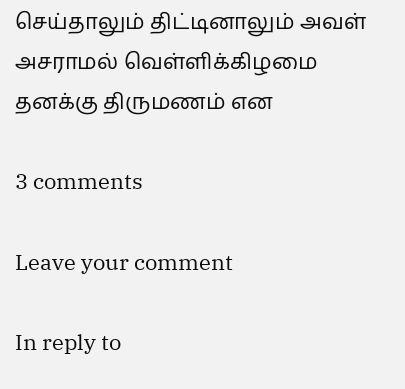செய்தாலும் திட்டினாலும் அவள் அசராமல் வெள்ளிக்கிழமை தனக்கு திருமணம் என

3 comments

Leave your comment

In reply to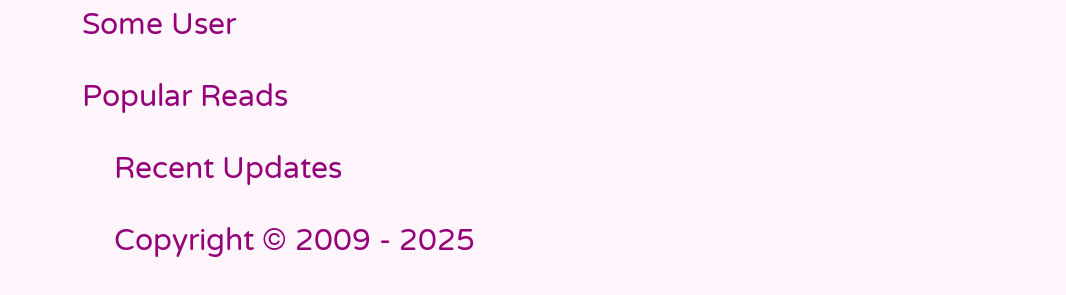Some User

Popular Reads

    Recent Updates

    Copyright © 2009 - 2025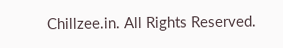Chillzee.in. All Rights Reserved.